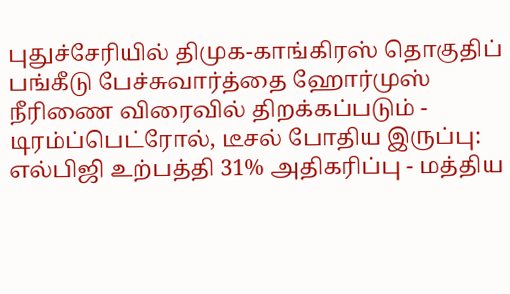புதுச்சேரியில் திமுக-காங்கிரஸ் தொகுதிப் பங்கீடு பேச்சுவார்த்தை ஹோர்முஸ் நீரிணை விரைவில் திறக்கப்படும் - டிரம்ப்பெட்ரோல், டீசல் போதிய இருப்பு: எல்பிஜி உற்பத்தி 31% அதிகரிப்பு - மத்திய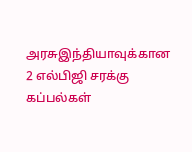அரசுஇந்தியாவுக்கான 2 எல்பிஜி சரக்கு கப்பல்கள்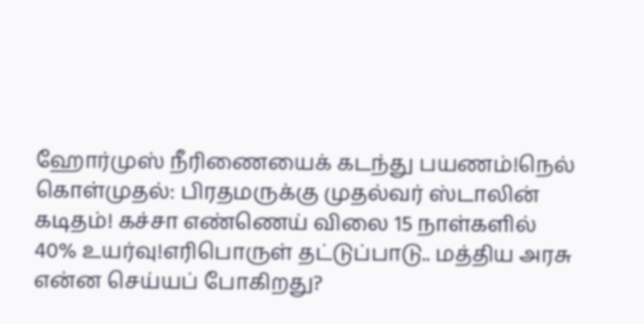ஹோர்முஸ் நீரிணையைக் கடந்து பயணம்!நெல் கொள்முதல்: பிரதமருக்கு முதல்வர் ஸ்டாலின் கடிதம்! கச்சா எண்ணெய் விலை 15 நாள்களில் 40% உயர்வு!எரிபொருள் தட்டுப்பாடு.. மத்திய அரசு என்ன செய்யப் போகிறது?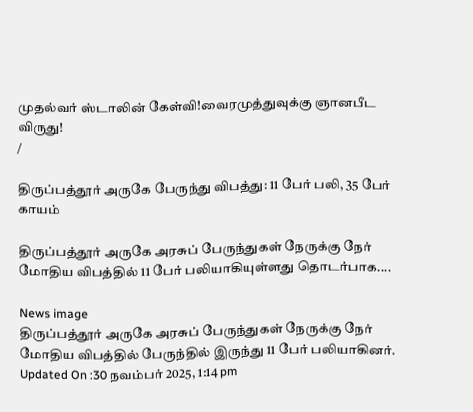முதல்வர் ஸ்டாலின் கேள்வி!வைரமுத்துவுக்கு ஞானபீட விருது!
/

திருப்பத்தூர் அருகே பேருந்து விபத்து: 11 பேர் பலி, 35 பேர் காயம்

திருப்பத்தூர் அருகே அரசுப் பேருந்துகள் நேருக்கு நேர் மோதிய விபத்தில் 11 பேர் பலியாகியுள்ளது தொடர்பாக....

News image
திருப்பத்தூர் அருகே அரசுப் பேருந்துகள் நேருக்கு நேர் மோதிய விபத்தில் பேருந்தில் இருந்து 11 பேர் பலியாகினர்.
Updated On :30 நவம்பர் 2025, 1:14 pm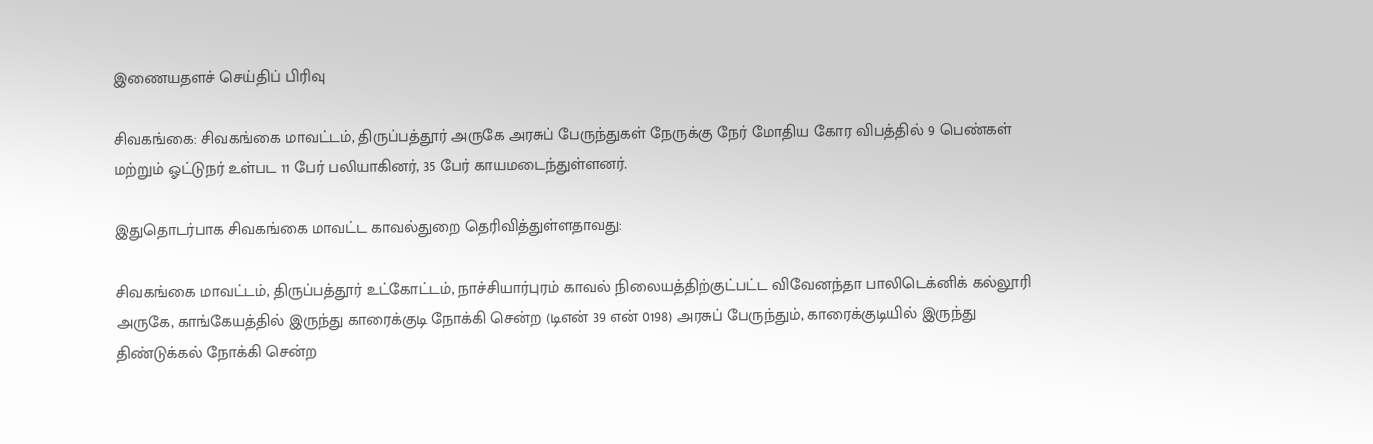இணையதளச் செய்திப் பிரிவு

சிவகங்கை: சிவகங்கை மாவட்டம், திருப்பத்தூர் அருகே அரசுப் பேருந்துகள் நேருக்கு நேர் மோதிய கோர விபத்தில் 9 பெண்கள் மற்றும் ஓட்டுநர் உள்பட 11 பேர் பலியாகினர், 35 பேர் காயமடைந்துள்ளனர்.

இதுதொடர்பாக சிவகங்கை மாவட்ட காவல்துறை தெரிவித்துள்ளதாவது:

சிவகங்கை மாவட்டம், திருப்பத்தூர் உட்கோட்டம், நாச்சியார்புரம் காவல் நிலையத்திற்குட்பட்ட விவேனந்தா பாலிடெக்னிக் கல்லூரி அருகே, காங்கேயத்தில் இருந்து காரைக்குடி நோக்கி சென்ற (டிஎன் 39 என் 0198) அரசுப் பேருந்தும், காரைக்குடியில் இருந்து திண்டுக்கல் நோக்கி சென்ற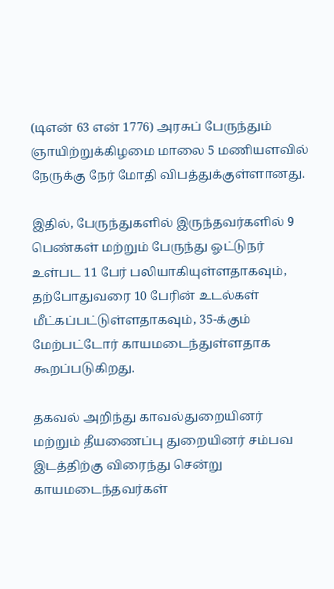(டிஎன் 63 என் 1776) அரசுப் பேருந்தும் ஞாயிற்றுக்கிழமை மாலை 5 மணியளவில் நேருக்கு நேர் மோதி விபத்துக்குள்ளானது.

இதில், பேருந்துகளில் இருந்தவர்களில் 9 பெண்கள் மற்றும் பேருந்து ஓட்டுநர் உள்பட 11 பேர் பலியாகியுள்ளதாகவும், தற்போதுவரை 10 பேரின் உடல்கள் மீட்கப்பட்டுள்ளதாகவும், 35-க்கும் மேற்பட்டோர் காயமடைந்துள்ளதாக கூறப்படுகிறது.

தகவல் அறிந்து காவல்துறையினர் மற்றும் தீயணைப்பு துறையினர் சம்பவ இடத்திற்கு விரைந்து சென்று காயமடைந்தவர்கள்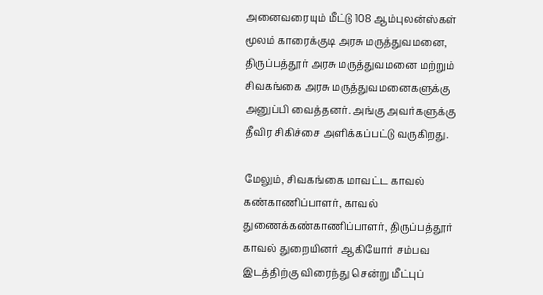அனைவரையும் மீட்டு 108 ஆம்புலன்ஸ்கள் மூலம் காரைக்குடி அரசு மருத்துவமனை, திருப்பத்தூர் அரசு மருத்துவமனை மற்றும் சிவகங்கை அரசு மருத்துவமனைகளுக்கு அனுப்பி வைத்தனர். அங்கு அவர்களுக்கு தீவிர சிகிச்சை அளிக்கப்பட்டு வருகிறது.

மேலும், சிவகங்கை மாவட்ட காவல் கண்காணிப்பாளர், காவல் துணைக்கண்காணிப்பாளர், திருப்பத்தூர் காவல் துறையினர் ஆகியோர் சம்பவ இடத்திற்கு விரைந்து சென்று மீட்புப்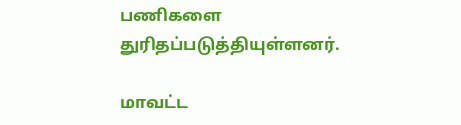பணிகளை துரிதப்படுத்தியுள்ளனர்.

மாவட்ட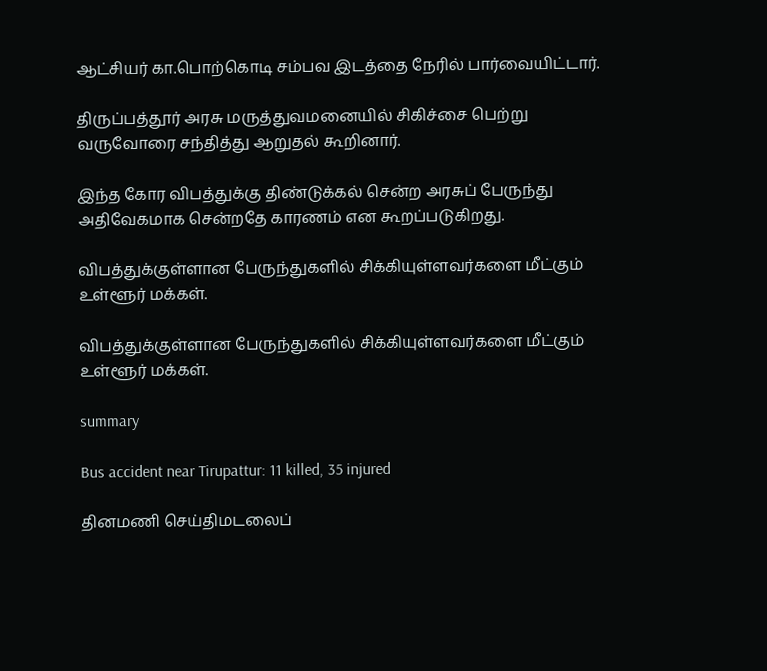ஆட்சியர் கா.பொற்கொடி சம்பவ இடத்தை நேரில் பார்வையிட்டார்.

திருப்பத்தூர் அரசு மருத்துவமனையில் சிகிச்சை பெற்று வருவோரை சந்தித்து ஆறுதல் கூறினார்.

இந்த கோர விபத்துக்கு திண்டுக்கல் சென்ற அரசுப் பேருந்து அதிவேகமாக சென்றதே காரணம் என கூறப்படுகிறது.

விபத்துக்குள்ளான பேருந்துகளில் சிக்கியுள்ளவர்களை மீட்கும் உள்ளூர் மக்கள்.

விபத்துக்குள்ளான பேருந்துகளில் சிக்கியுள்ளவர்களை மீட்கும் உள்ளூர் மக்கள்.

summary

Bus accident near Tirupattur: 11 killed, 35 injured

தினமணி செய்திமடலைப்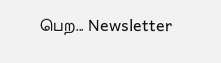பெற... Newsletter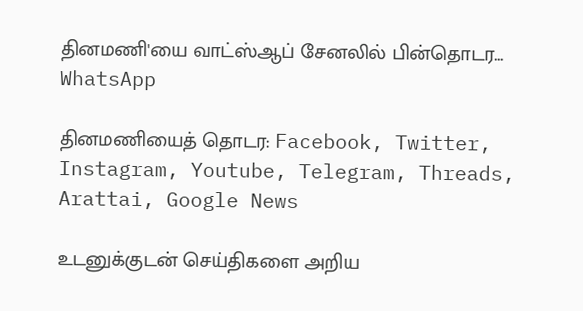தினமணி'யை வாட்ஸ்ஆப் சேனலில் பின்தொடர... WhatsApp

தினமணியைத் தொடர: Facebook, Twitter, Instagram, Youtube, Telegram, Threads, Arattai, Google News

உடனுக்குடன் செய்திகளை அறிய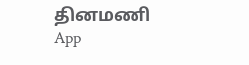தினமணி App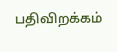பதிவிறக்கம்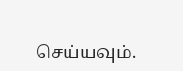செய்யவும்.